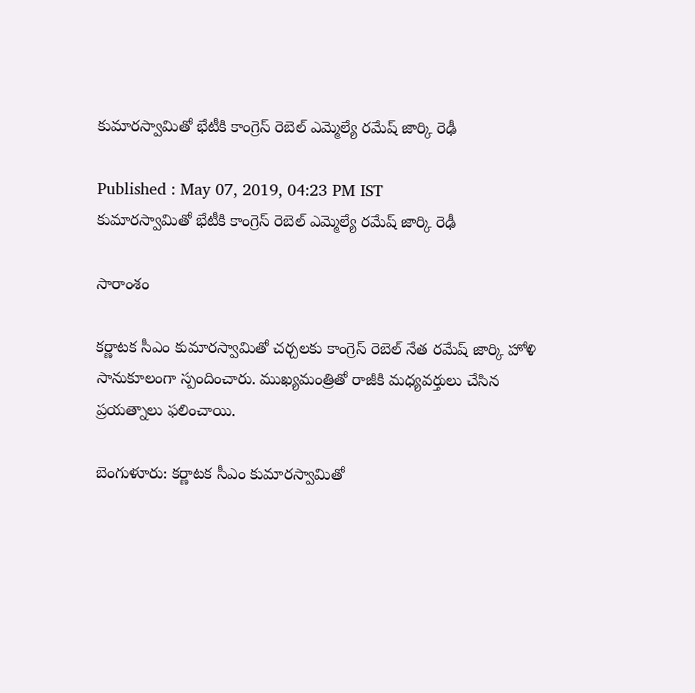కుమారస్వామితో భేటీకి కాంగ్రెస్ రెబెల్ ఎమ్మెల్యే రమేష్ జార్కి రెఢీ

Published : May 07, 2019, 04:23 PM IST
కుమారస్వామితో భేటీకి కాంగ్రెస్ రెబెల్ ఎమ్మెల్యే రమేష్ జార్కి రెఢీ

సారాంశం

కర్ణాటక సీఎం కుమారస్వామితో చర్చలకు కాంగ్రెస్ రెబెల్ నేత రమేష్ జార్కి హోళి  సానుకూలంగా స్పందించారు. ముఖ్యమంత్రితో రాజీకి మధ్యవర్తులు చేసిన ప్రయత్నాలు ఫలించాయి.

బెంగుళూరు: కర్ణాటక సీఎం కుమారస్వామితో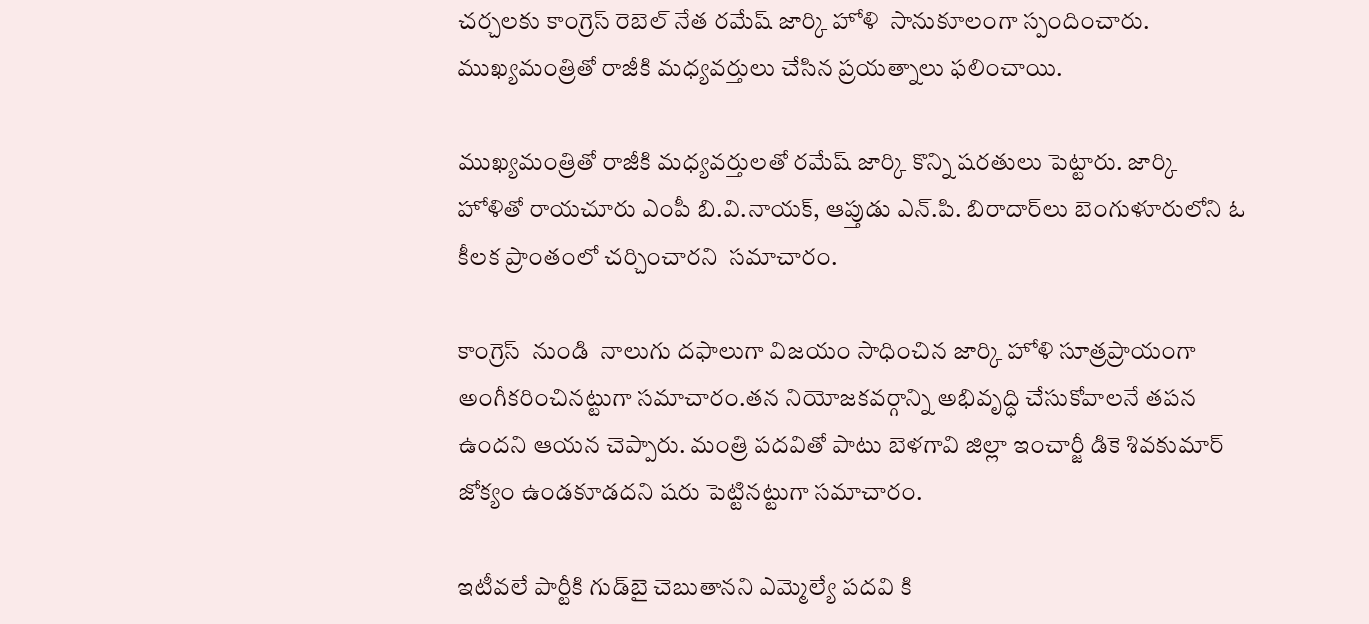చర్చలకు కాంగ్రెస్ రెబెల్ నేత రమేష్ జార్కి హోళి  సానుకూలంగా స్పందించారు. ముఖ్యమంత్రితో రాజీకి మధ్యవర్తులు చేసిన ప్రయత్నాలు ఫలించాయి.

ముఖ్యమంత్రితో రాజీకి మధ్యవర్తులతో రమేష్ జార్కి కొన్ని షరతులు పెట్టారు. జార్కి హోళితో రాయచూరు ఎంపీ బి.వి.నాయక్, ఆప్తుడు ఎన్‌.పి. బిరాదార్‌లు బెంగుళూరులోని ఓ కీలక ప్రాంతంలో చర్చించారని  సమాచారం.

కాంగ్రెస్  నుండి  నాలుగు దఫాలుగా విజయం సాధించిన జార్కి హోళి సూత్రప్రాయంగా అంగీకరించినట్టుగా సమాచారం.తన నియోజకవర్గాన్ని అభివృద్ధి చేసుకోవాలనే తపన ఉందని ఆయన చెప్పారు. మంత్రి పదవితో పాటు బెళగావి జిల్లా ఇంచార్జీ డికె శివకుమార్ జోక్యం ఉండకూడదని షరు పెట్టినట్టుగా సమాచారం.

ఇటీవలే పార్టీకి గుడ్‌బై చెబుతానని ఎమ్మెల్యే పదవి కి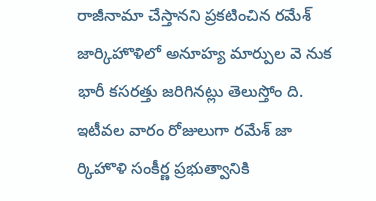రాజీనామా చేస్తానని ప్రకటించిన రమేశ్‌ జార్కిహొళిలో అనూహ్య మార్పుల వె నుక భారీ కసరత్తు జరిగినట్లు తెలుస్తోం ది. ఇటీవల వారం రోజులుగా రమేశ్‌ జా ర్కిహొళి సంకీర్ణ ప్రభుత్వానికి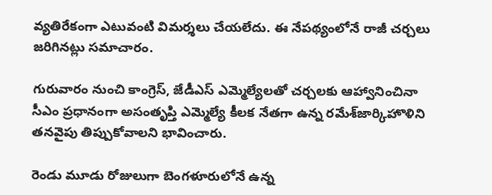వ్యతిరేకంగా ఎటువంటి విమర్శలు చేయలేదు. ఈ నేపథ్యంలోనే రాజీ చర్చలు జరిగినట్లు సమాచారం.

గురువారం నుంచి కాంగ్రెస్‌, జేడీఎస్‌ ఎమ్మెల్యేలతో చర్చలకు ఆహ్వానించినా సీఎం ప్రధానంగా అసంతృప్తి ఎమ్మెల్యే కీలక నేతగా ఉన్న రమేశ్‌జార్కిహొళిని తనవైపు తిప్పుకోవాలని భావించారు.

రెండు మూడు రోజులుగా బెంగళూరులోనే ఉన్న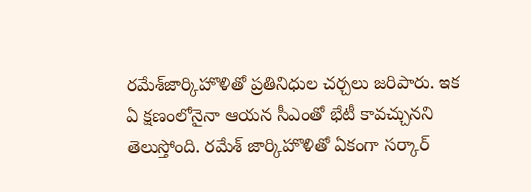రమేశ్‌జార్కిహొళితో ప్రతినిధుల చర్చలు జరిపారు. ఇక ఏ క్షణంలోనైనా ఆయన సీఎంతో భేటీ కావచ్చునని తెలుస్తోంది. రమేశ్‌ జార్కిహొళితో ఏకంగా సర్కార్‌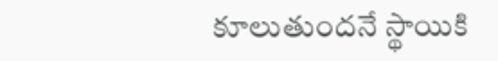కూలుతుందనే స్థాయికి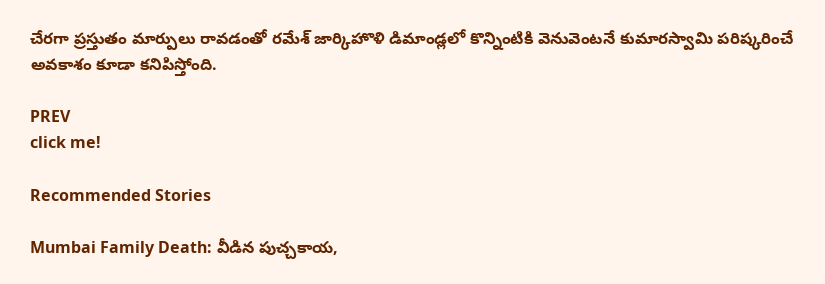చేరగా ప్రస్తుతం మార్పులు రావడంతో రమేశ్‌ జార్కిహొళి డిమాండ్లలో కొన్నింటికి వెనువెంటనే కుమారస్వామి పరిష్కరించే అవకాశం కూడా కనిపిస్తోంది.

PREV
click me!

Recommended Stories

Mumbai Family Death: వీడిన పుచ్చ‌కాయ‌,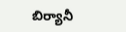బిర్యానీ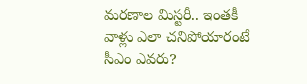మ‌ర‌ణాల మిస్ట‌రీ.. ఇంత‌కీ వాళ్లు ఎలా చ‌నిపోయారంటే
సీఎం ఎవరు?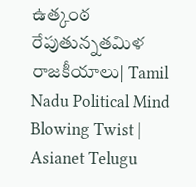ఉత్కంఠ రేపుతున్నతమిళ రాజకీయాలు| Tamil Nadu Political Mind Blowing Twist | Asianet Telugu